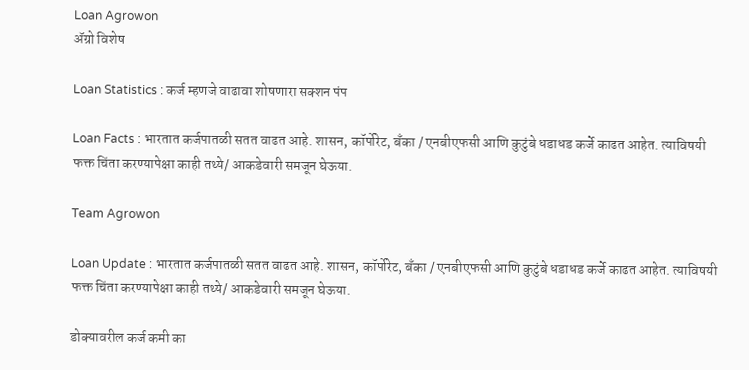Loan Agrowon
ॲग्रो विशेष

Loan Statistics : कर्ज म्हणजे वाढावा शोषणारा सक्शन पंप

Loan Facts : भारतात कर्जपातळी सतत वाढत आहे. शासन, कॉर्पोरेट, बँका / एनबीएफसी आणि कुटुंबे धडाधड कर्जे काढत आहेत. त्याविषयी फक्त चिंता करण्यापेक्षा काही तथ्ये/ आकडेवारी समजून घेऊया.

Team Agrowon

Loan Update : भारतात कर्जपातळी सतत वाढत आहे. शासन, कॉर्पोरेट, बँका / एनबीएफसी आणि कुटुंबे धडाधड कर्जे काढत आहेत. त्याविषयी फक्त चिंता करण्यापेक्षा काही तथ्ये/ आकडेवारी समजून घेऊया.

डोक्यावरील कर्ज कमी का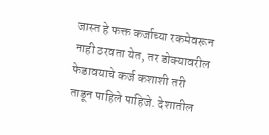जास्त हे फक्त कर्जाच्या रकमेवरून नाही ठरवता येत, तर डोक्यावरील फेडावयाचे कर्ज कशाशी तरी ताडून पाहिले पाहिजे. देशातील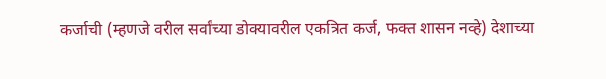कर्जाची (म्हणजे वरील सर्वांच्या डोक्यावरील एकत्रित कर्ज, फक्त शासन नव्हे) देशाच्या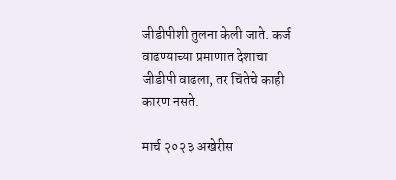जीडीपीशी तुलना केली जाते. कर्ज वाढण्याच्या प्रमाणात देशाचा जीडीपी वाढला, तर चिंतेचे काही कारण नसते.

मार्च २०२३ अखेरीस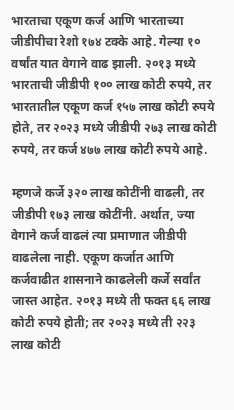भारताचा एकूण कर्ज आणि भारताच्या जीडीपीचा रेशो १७४ टक्के आहे. गेल्या १० वर्षांत यात वेगाने वाढ झाली. २०१३ मध्ये भारताची जीडीपी १०० लाख कोटी रुपये, तर भारतातील एकूण कर्ज १५७ लाख कोटी रुपये होते, तर २०२३ मध्ये जीडीपी २७३ लाख कोटी रुपये, तर कर्ज ४७७ लाख कोटी रुपये आहे.

म्हणजे कर्जे ३२० लाख कोटींनी वाढली, तर जीडीपी १७३ लाख कोटींनी. अर्थात, ज्या वेगाने कर्ज वाढलं त्या प्रमाणात जीडीपी वाढलेला नाही. एकूण कर्जात आणि कर्जवाढीत शासनाने काढलेली कर्जे सर्वांत जास्त आहेत. २०१३ मध्ये ती फक्त ६६ लाख कोटी रुपये होती; तर २०२३ मध्ये ती २२३ लाख कोटी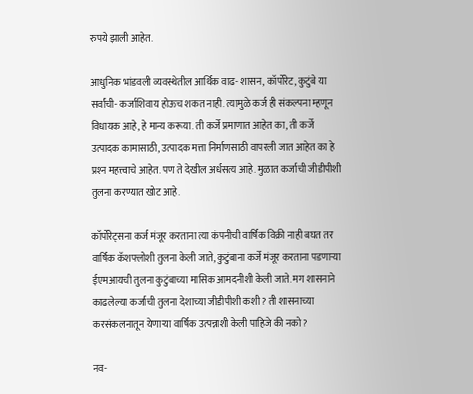रुपये झाली आहेत.

आधुनिक भांडवली व्यवस्थेतील आर्थिक वाढ- शासन, कॉर्पोरेट, कुटुंबे या सर्वांची- कर्जाशिवाय होऊच शकत नाही. त्यामुळे कर्ज ही संकल्पना म्हणून विधायक आहे, हे मान्य करूया. ती कर्जे प्रमाणात आहेत का, ती कर्जे उत्पादक कामासाठी, उत्पादक मत्ता निर्माणसाठी वापरली जात आहेत का हे प्रश्‍न महत्त्वाचे आहेत. पण ते देखील अर्धसत्य आहे. मुळात कर्जाची जीडीपीशी तुलना करण्यात खोट आहे.

कॉर्पोरेट्सना कर्ज मंजूर करताना त्या कंपनीची वार्षिक विक्री नाही बघत तर वार्षिक कॅशफ्लोशी तुलना केली जाते, कुटुंबाना कर्जे मंजूर करताना पडणाऱ्या ईएमआयची तुलना कुटुंबाच्या मासिक आमदनीशी केली जाते. मग शासनाने काढलेल्या कर्जाची तुलना देशाच्या जीडीपीशी कशी? ती शासनाच्या करसंकलनातून येणाऱ्या वार्षिक उत्पन्नाशी केली पाहिजे की नको?

नव-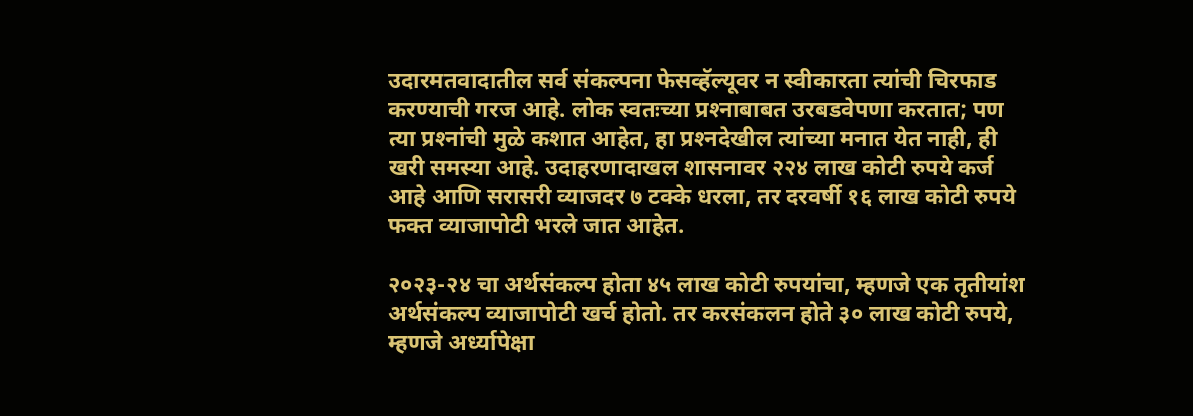उदारमतवादातील सर्व संकल्पना फेसव्हॅल्यूवर न स्वीकारता त्यांची चिरफाड करण्याची गरज आहे. लोक स्वतःच्या प्रश्‍नाबाबत उरबडवेपणा करतात; पण त्या प्रश्‍नांची मुळे कशात आहेत, हा प्रश्‍नदेखील त्यांच्या मनात येत नाही, ही खरी समस्या आहे. उदाहरणादाखल शासनावर २२४ लाख कोटी रुपये कर्ज आहे आणि सरासरी व्याजदर ७ टक्के धरला, तर दरवर्षी १६ लाख कोटी रुपये फक्त व्याजापोटी भरले जात आहेत.

२०२३-२४ चा अर्थसंकल्प होता ४५ लाख कोटी रुपयांचा, म्हणजे एक तृतीयांश अर्थसंकल्प व्याजापोटी खर्च होतो. तर करसंकलन होते ३० लाख कोटी रुपये, म्हणजे अर्ध्यापेक्षा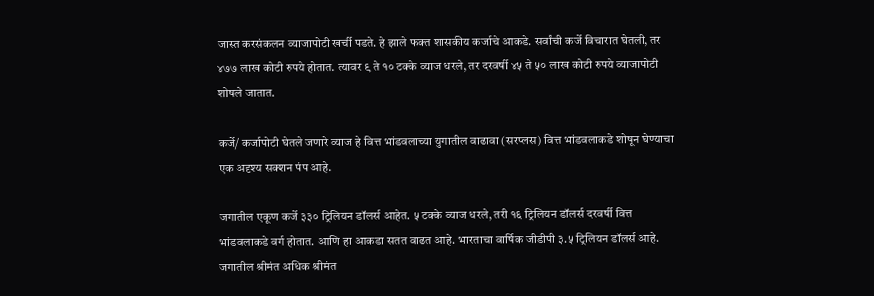जास्त करसंकलन व्याजापोटी खर्ची पडते. हे झाले फक्त शासकीय कर्जाचे आकडे. सर्वांची कर्जे विचारात घेतली, तर ४७७ लाख कोटी रुपये होतात. त्यावर ९ ते १० टक्के व्याज धरले, तर दरवर्षी ४५ ते ५० लाख कोटी रुपये व्याजापोटी शोषले जातात.

कर्जे/ कर्जापोटी घेतले जणारे व्याज हे वित्त भांडवलाच्या युगातील वाढावा (सरप्लस) वित्त भांडवलाकडे शोषून घेण्याचा एक अदृश्य सक्शन पंप आहे.

जगातील एकूण कर्जे ३३० ट्रिलियन डॉलर्स आहेत. ५ टक्के व्याज धरले, तरी १६ ट्रिलियन डॉलर्स दरवर्षी वित्त भांडवलाकडे वर्ग होतात. आणि हा आकडा सतत वाढत आहे. भारताचा वार्षिक जीडीपी ३.५ ट्रिलियन डॉलर्स आहे. जगातील श्रीमंत अधिक श्रीमंत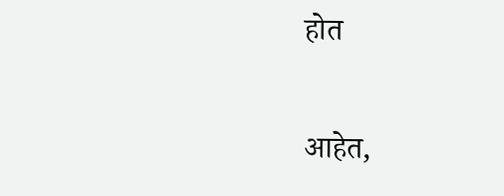होत

आहेत,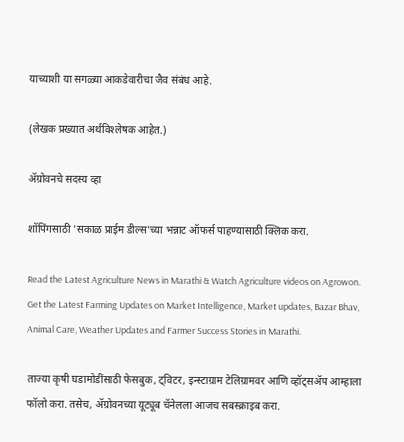याच्याशी या सगळ्या आकडेवारीचा जैव संबंध आहे.

(लेखक प्रख्यात अर्थविश्‍लेषक आहेत.)

ॲग्रोवनचे सदस्य व्हा

शॉपिंगसाठी 'सकाळ प्राईम डील्स'च्या भन्नाट ऑफर्स पाहण्यासाठी क्लिक करा.

Read the Latest Agriculture News in Marathi & Watch Agriculture videos on Agrowon. Get the Latest Farming Updates on Market Intelligence, Market updates, Bazar Bhav, Animal Care, Weather Updates and Farmer Success Stories in Marathi.

ताज्या कृषी घडामोडींसाठी फेसबुक, ट्विटर, इन्स्टाग्राम टेलिग्रामवर आणि व्हॉट्सॲप आम्हाला फॉलो करा. तसेच, ॲग्रोवनच्या यूट्यूब चॅनेलला आजच सबस्क्राइब करा.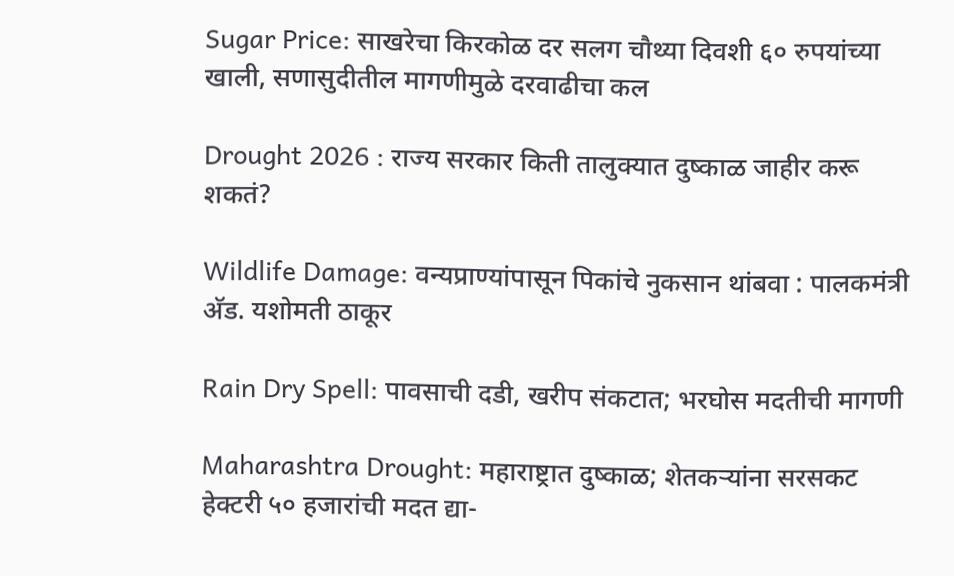Sugar Price: साखरेचा किरकोळ दर सलग चौथ्या दिवशी ६० रुपयांच्या खाली, सणासुदीतील मागणीमुळे दरवाढीचा कल

Drought 2026 : राज्य सरकार किती तालुक्यात दुष्काळ जाहीर करू शकतं?

Wildlife Damage: वन्यप्राण्यांपासून पिकांचे नुकसान थांबवा : पालकमंत्री अ‍ॅड. यशोमती ठाकूर

Rain Dry Spell: पावसाची दडी, खरीप संकटात; भरघोस मदतीची मागणी

Maharashtra Drought: महाराष्ट्रात दुष्काळ; शेतकऱ्यांना सरसकट हेक्टरी ५० हजारांची मदत द्या-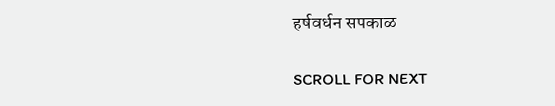हर्षवर्धन सपकाळ

SCROLL FOR NEXT